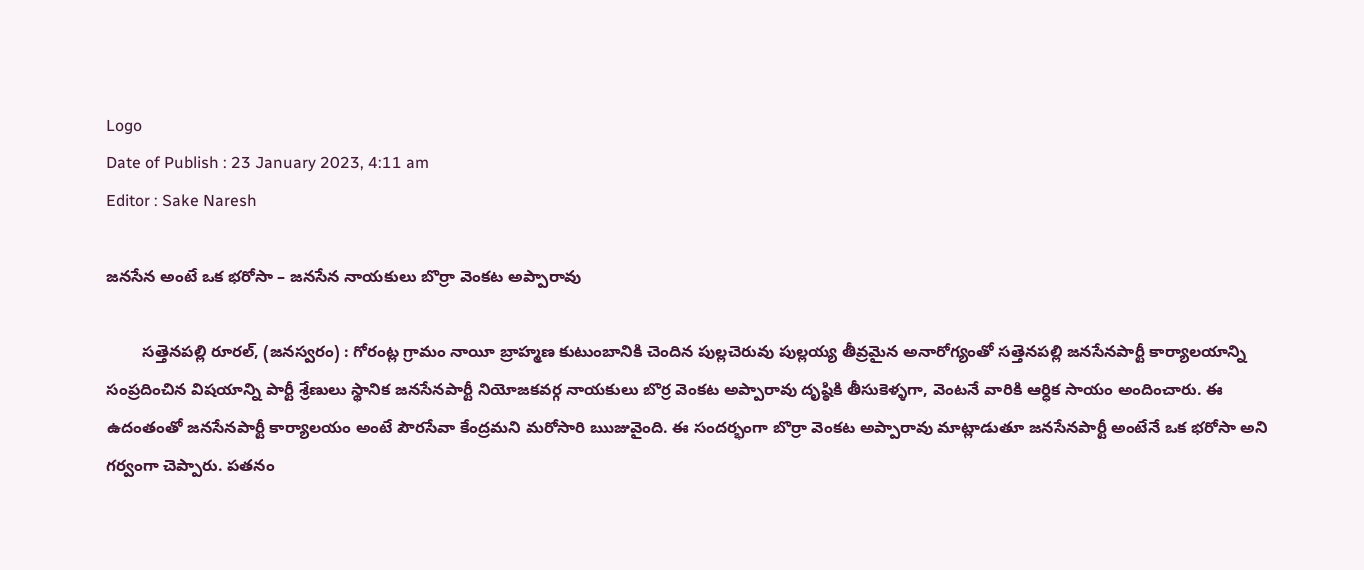Logo
Date of Publish : 23 January 2023, 4:11 am
Editor : Sake Naresh

జనసేన అంటే ఒక భరోసా – జనసేన నాయకులు బొర్రా వెంకట అప్పారావు

        సత్తెనపల్లి రూరల్, (జనస్వరం) : గోరంట్ల గ్రామం నాయీ బ్రాహ్మణ కుటుంబానికి చెందిన పుల్లచెరువు పుల్లయ్య తీవ్రమైన అనారోగ్యంతో సత్తెనపల్లి జనసేనపార్టీ కార్యాలయాన్ని సంప్రదించిన విషయాన్ని పార్టీ శ్రేణులు స్థానిక జనసేనపార్టీ నియోజకవర్గ నాయకులు బొర్ర వెంకట అప్పారావు దృష్ఠికి తీసుకెళ్ళగా, వెంటనే వారికి ఆర్ధిక సాయం అందించారు. ఈ ఉదంతంతో జనసేనపార్టీ కార్యాలయం అంటే పౌరసేవా కేంద్రమని మరోసారి ఋజువైంది. ఈ సందర్భంగా బొర్రా వెంకట అప్పారావు మాట్లాడుతూ జనసేనపార్టీ అంటేనే ఒక భరోసా అని గర్వంగా చెప్పారు. పతనం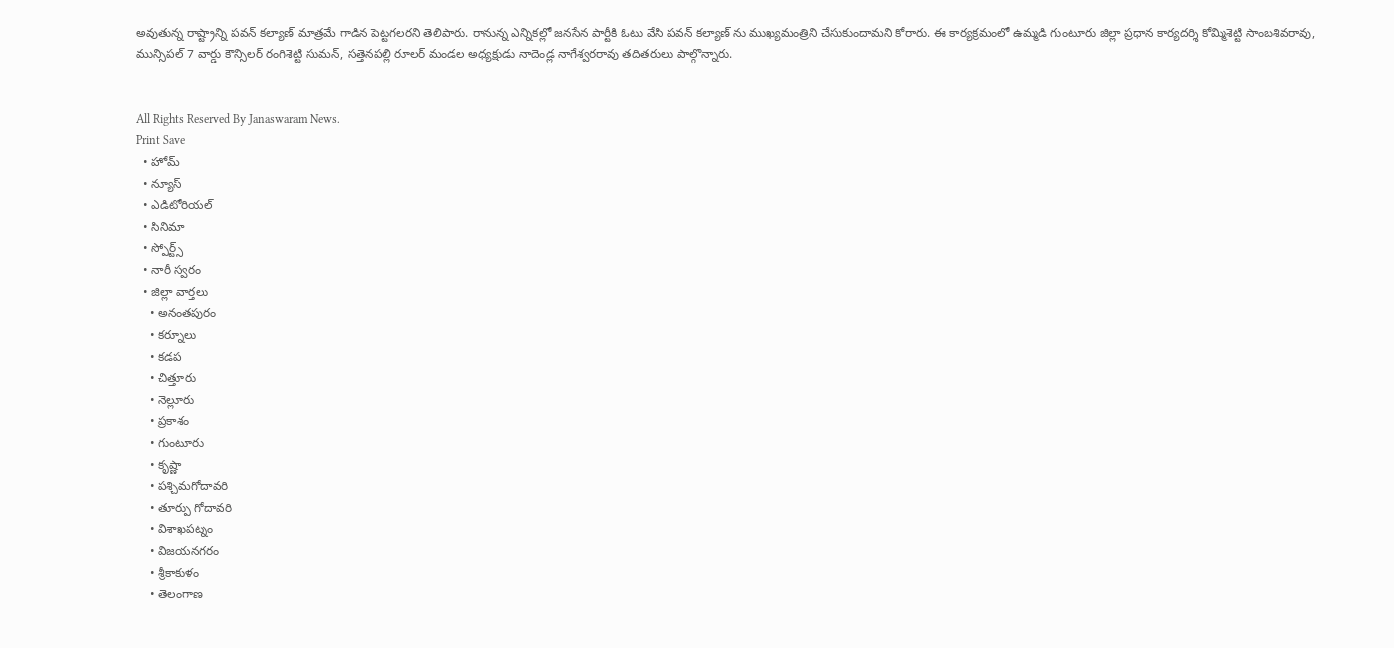అవుతున్న రాష్ట్రాన్ని పవన్ కల్యాణ్ మాత్రమే గాడిన పెట్టగలరని తెలిపారు. రానున్న ఎన్నికల్లో జనసేన పార్టీకి ఓటు వేసి పవన్ కల్యాణ్ ను ముఖ్యమంత్రిని చేసుకుందామని కోరారు. ఈ కార్యక్రమంలో ఉమ్మడి గుంటూరు జిల్లా ప్రధాన కార్యదర్శి కోమ్మిశెట్టి సాంబశివరావు, మున్సిపల్ 7 వార్డు కౌన్సిలర్ రంగిశెట్టి సుమన్, సత్తెనపల్లి రూలర్ మండల అధ్యక్షుడు నాదెండ్ల నాగేశ్వరరావు తదితరులు పాల్గొన్నారు.


All Rights Reserved By Janaswaram News.
Print Save
  • హోమ్
  • న్యూస్
  • ఎడిటోరియల్
  • సినిమా
  • స్పోర్ట్స్
  • నారీ స్వరం
  • జిల్లా వార్తలు
    • అనంతపురం
    • కర్నూలు
    • కడప
    • చిత్తూరు
    • నెల్లూరు
    • ప్రకాశం
    • గుంటూరు
    • కృష్ణా
    • పశ్చిమగోదావరి
    • తూర్పు గోదావరి
    • విశాఖపట్నం
    • విజయనగరం
    • శ్రీకాకుళం
    • తెలంగాణ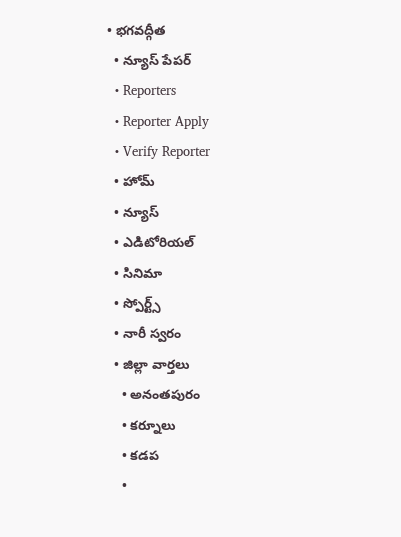• భగవద్గీత
  • న్యూస్ పేపర్
  • Reporters
  • Reporter Apply
  • Verify Reporter
  • హోమ్
  • న్యూస్
  • ఎడిటోరియల్
  • సినిమా
  • స్పోర్ట్స్
  • నారీ స్వరం
  • జిల్లా వార్తలు
    • అనంతపురం
    • కర్నూలు
    • కడప
    •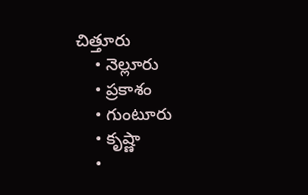చిత్తూరు
    • నెల్లూరు
    • ప్రకాశం
    • గుంటూరు
    • కృష్ణా
    •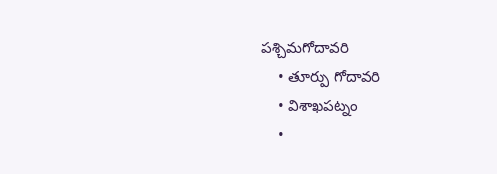పశ్చిమగోదావరి
    • తూర్పు గోదావరి
    • విశాఖపట్నం
    •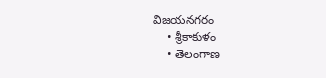విజయనగరం
    • శ్రీకాకుళం
    • తెలంగాణ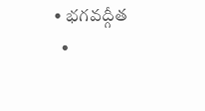• భగవద్గీత
  •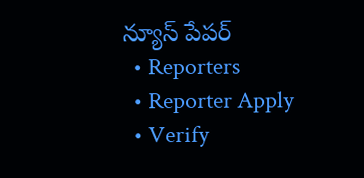న్యూస్ పేపర్
  • Reporters
  • Reporter Apply
  • Verify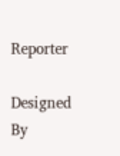Reporter

Designed By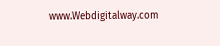www.Webdigitalway.com